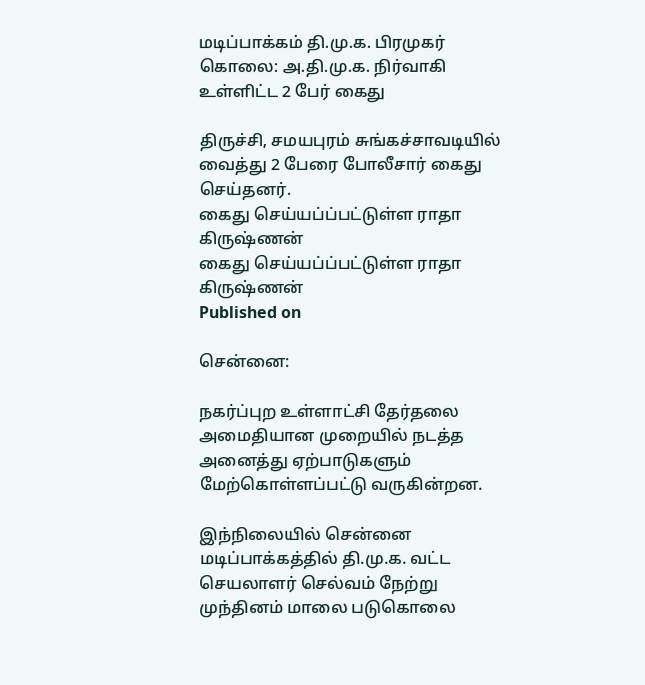மடிப்பாக்கம் தி.மு.க. பிரமுகர் கொலை: அ.தி.மு.க. நிர்வாகி உள்ளிட்ட 2 பேர் கைது

திருச்சி, சமயபுரம் சுங்கச்சாவடியில் வைத்து 2 பேரை போலீசார் கைது செய்தனர்.
கைது செய்யப்ப்பட்டுள்ள ராதா கிருஷ்ணன்
கைது செய்யப்ப்பட்டுள்ள ராதா கிருஷ்ணன்
Published on

சென்னை:

நகர்ப்புற உள்ளாட்சி தேர்தலை அமைதியான முறையில் நடத்த அனைத்து ஏற்பாடுகளும் மேற்கொள்ளப்பட்டு வருகின்றன.

இந்நிலையில் சென்னை மடிப்பாக்கத்தில் தி.மு.க. வட்ட செயலாளர் செல்வம் நேற்று முந்தினம் மாலை படுகொலை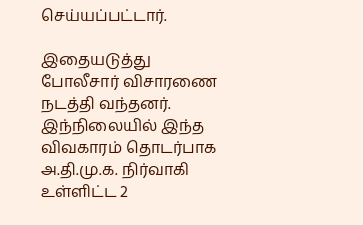செய்யப்பட்டார்.

இதையடுத்து போலீசார் விசாரணை நடத்தி வந்தனர். இந்நிலையில் இந்த விவகாரம் தொடர்பாக அ.தி.மு.க. நிர்வாகி உள்ளிட்ட 2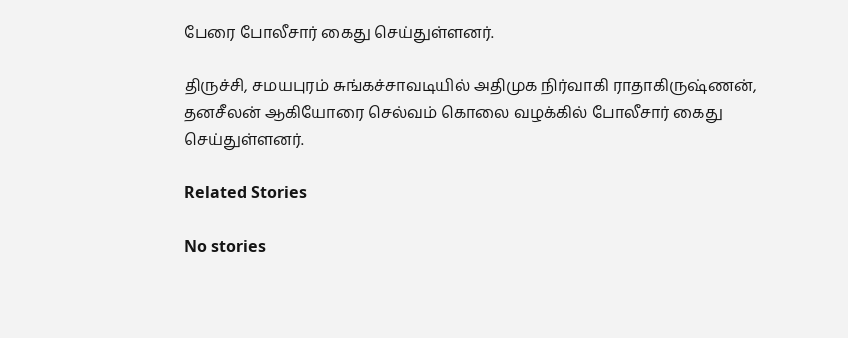பேரை போலீசார் கைது செய்துள்ளனர்.

திருச்சி, சமயபுரம் சுங்கச்சாவடியில் அதிமுக நிர்வாகி ராதாகிருஷ்ணன், தனசீலன் ஆகியோரை செல்வம் கொலை வழக்கில் போலீசார் கைது செய்துள்ளனர்.

Related Stories

No stories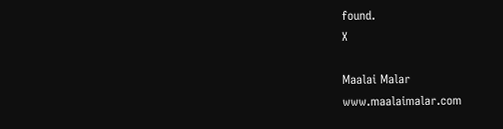found.
X

Maalai Malar
www.maalaimalar.com